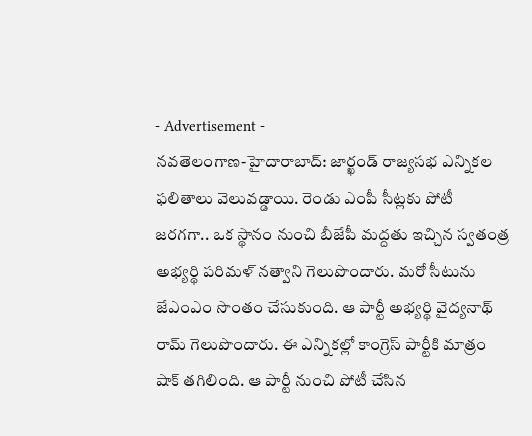- Advertisement -
నవతెలంగాణ-హైదారాబాద్: జార్ఖండ్ రాజ్యసభ ఎన్నికల ఫలితాలు వెలువడ్డాయి. రెండు ఎంపీ సీట్లకు పోటీ జరగగా.. ఒక స్థానం నుంచి బీజేపీ మద్దతు ఇచ్చిన స్వతంత్ర అభ్యర్థి పరిమళ్ నత్వాని గెలుపొందారు. మరో సీటును జేఎంఎం సొంతం చేసుకుంది. ఆ పార్టీ అభ్యర్థి వైద్యనాథ్ రామ్ గెలుపొందారు. ఈ ఎన్నికల్లో కాంగ్రెస్ పార్టీకి మాత్రం షాక్ తగిలింది. ఆ పార్టీ నుంచి పోటీ చేసిన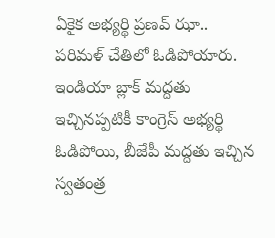ఏకైక అభ్యర్థి ప్రణవ్ ఝా.. పరిమళ్ చేతిలో ఓడిపోయారు. ఇండియా బ్లాక్ మద్దతు ఇచ్చినప్పటికీ కాంగ్రెస్ అభ్యర్థి ఓడిపోయి, బీజేపీ మద్దతు ఇచ్చిన స్వతంత్ర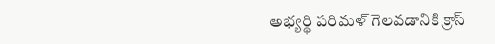అభ్యర్థి పరిమళ్ గెలవడానికి క్రాస్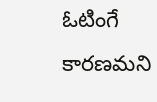ఓటింగే కారణమని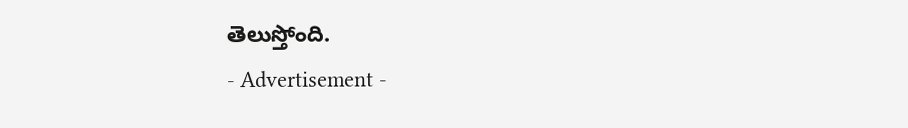తెలుస్తోంది.
- Advertisement -